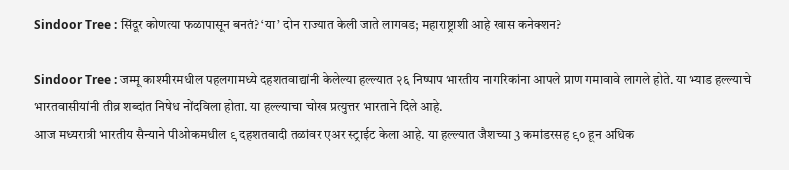Sindoor Tree : सिंदूर कोणत्या फळापासून बनतं? ‘या’ दोन राज्यात केली जाते लागवड; महाराष्ट्राशी आहे खास कनेक्शन?

Sindoor Tree : जम्मू काश्मीरमधील पहलगामध्ये दहशतवाद्यांनी केलेल्या हल्ल्यात २६ निष्पाप भारतीय नागरिकांना आपले प्राण गमावावे लागले होते. या भ्याड हल्ल्याचे भारतवासीयांनी तीव्र शब्दांत निषेध नोंदविला होता. या हल्ल्याचा चोख प्रत्युत्तर भारताने दिले आहे.
आज मध्यरात्री भारतीय सैन्याने पीओकमधील ९ दहशतवादी तळांवर एअर स्ट्राईट केला आहे. या हल्ल्यात जैशच्या 3 कमांडरसह ९० हून अधिक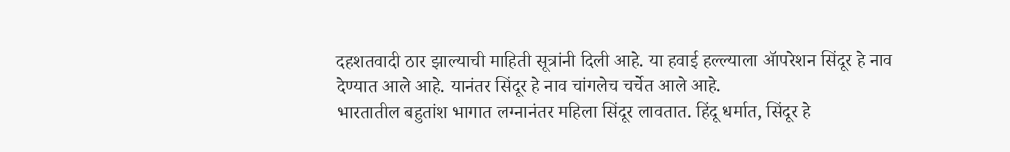दहशतवादी ठार झाल्याची माहिती सूत्रांनी दिली आहे. या हवाई हल्ल्याला ॲापरेशन सिंदूर हे नाव देण्यात आले आहे. यानंतर सिंदूर हे नाव चांगलेच चर्चेत आले आहे.
भारतातील बहुतांश भागात लग्नानंतर महिला सिंदूर लावतात. हिंदू धर्मात, सिंदूर हे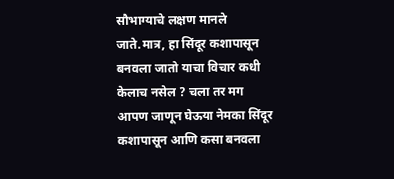सौभाग्याचे लक्षण मानले जाते.मात्र, हा सिंदूर कशापासून बनवला जातो याचा विचार कधी केलाच नसेल ? चला तर मग आपण जाणून घेऊया नेमका सिंदूर कशापासून आणि कसा बनवला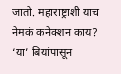जातो. महाराष्ट्राशी याच नेमकं कनेक्शन काय?
‘या’ बियांपासून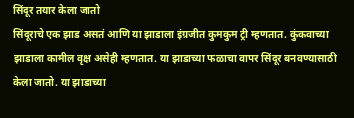सिंदूर तयार केला जातो
सिंदूराचे एक झाड असतं आणि या झाडाला इंग्रजीत कुमकुम ट्री म्हणतात. कुंकवाच्या झाडाला कामील वृक्ष असेही म्हणतात. या झाडाच्या फळाचा वापर सिंदूर बनवण्यासाठी केला जातो. या झाडाच्या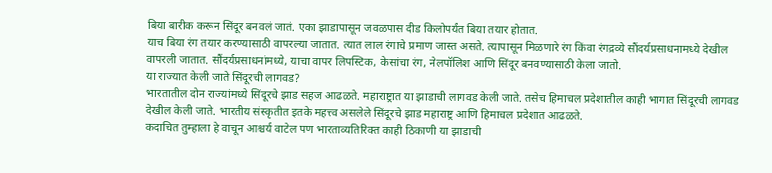बिया बारीक करून सिंदूर बनवलं जातं. एका झाडापासून जवळपास दीड किलोपर्यंत बिया तयार होतात.
याच बिया रंग तयार करण्यासाठी वापरल्या जातात. त्यात लाल रंगाचे प्रमाण जास्त असते. त्यापासून मिळणारे रंग किंवा रंगद्रव्ये सौंदर्यप्रसाधनामध्ये देखील वापरली जातात. सौंदर्यप्रसाधनांमध्ये, याचा वापर लिपस्टिक, केसांचा रंग, नेलपॉलिश आणि सिंदूर बनवण्यासाठी केला जातो.
या राज्यात केली जाते सिंदूरची लागवड?
भारतातील दोन राज्यांमध्ये सिंदूरचे झाड सहज आढळते. महाराष्ट्रात या झाडाची लागवड केली जाते. तसेच हिमाचल प्रदेशातील काही भागात सिंदूरची लागवड देखील केली जाते. भारतीय संस्कृतीत इतके महत्त्व असलेले सिंदूरचे झाड महाराष्ट्र आणि हिमाचल प्रदेशात आढळते.
कदाचित तुम्हाला हे वाचून आश्चर्य वाटेल पण भारताव्यतिरिक्त काही ठिकाणी या झाडाची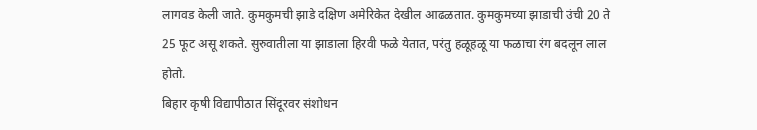लागवड केली जाते. कुमकुमची झाडे दक्षिण अमेरिकेत देखील आढळतात. कुमकुमच्या झाडाची उंची 20 ते 25 फूट असू शकते. सुरुवातीला या झाडाला हिरवी फळे येतात, परंतु हळूहळू या फळाचा रंग बदलून लाल होतो.
बिहार कृषी विद्यापीठात सिंदूरवर संशोधन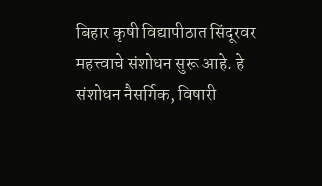बिहार कृषी विद्यापीठात सिंदूरवर महत्त्वाचे संशोधन सुरू आहे. हे संशोधन नैसर्गिक, विषारी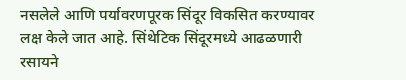नसलेले आणि पर्यावरणपूरक सिंदूर विकसित करण्यावर लक्ष केले जात आहे. सिंथेटिक सिंदूरमध्ये आढळणारी रसायने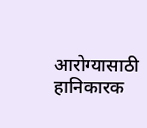आरोग्यासाठी हानिकारक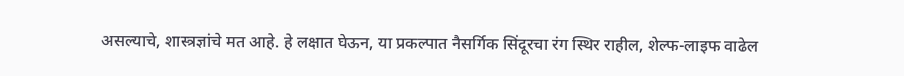असल्याचे, शास्त्रज्ञांचे मत आहे. हे लक्षात घेऊन, या प्रकल्पात नैसर्गिक सिंदूरचा रंग स्थिर राहील, शेल्फ-लाइफ वाढेल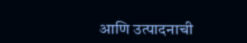आणि उत्पादनाची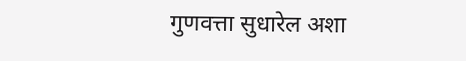गुणवत्ता सुधारेल अशा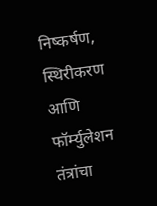निष्कर्षण, स्थिरीकरण आणि फॉर्म्युलेशन तंत्रांचा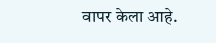वापर केला आहे.